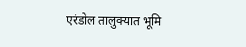एरंडोल तालुक्यात भूमि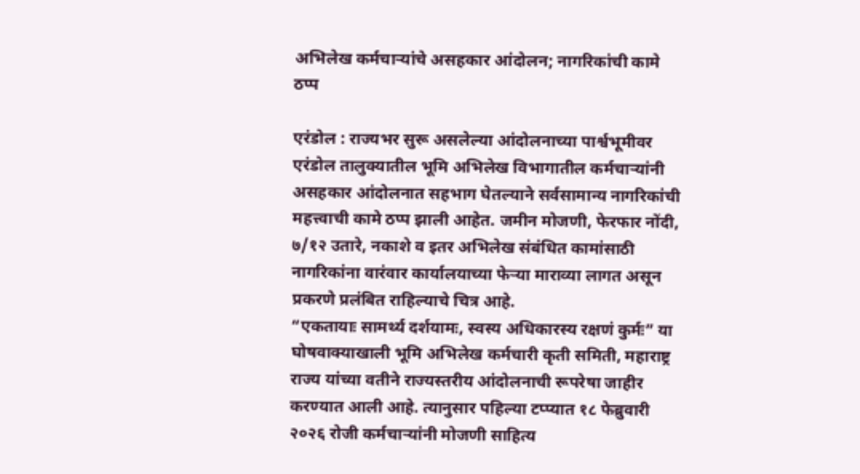अभिलेख कर्मचाऱ्यांचे असहकार आंदोलन; नागरिकांची कामे ठप्प

एरंडोल : राज्यभर सुरू असलेल्या आंदोलनाच्या पार्श्वभूमीवर एरंडोल तालुक्यातील भूमि अभिलेख विभागातील कर्मचाऱ्यांनी असहकार आंदोलनात सहभाग घेतल्याने सर्वसामान्य नागरिकांची महत्त्वाची कामे ठप्प झाली आहेत. जमीन मोजणी, फेरफार नोंदी, ७/१२ उतारे, नकाशे व इतर अभिलेख संबंधित कामांसाठी नागरिकांना वारंवार कार्यालयाच्या फेऱ्या माराव्या लागत असून प्रकरणे प्रलंबित राहिल्याचे चित्र आहे.
“एकतायाः सामर्थ्य दर्शयामः, स्वस्य अधिकारस्य रक्षणं कुर्मः” या घोषवाक्याखाली भूमि अभिलेख कर्मचारी कृती समिती, महाराष्ट्र राज्य यांच्या वतीने राज्यस्तरीय आंदोलनाची रूपरेषा जाहीर करण्यात आली आहे. त्यानुसार पहिल्या टप्प्यात १८ फेब्रुवारी २०२६ रोजी कर्मचाऱ्यांनी मोजणी साहित्य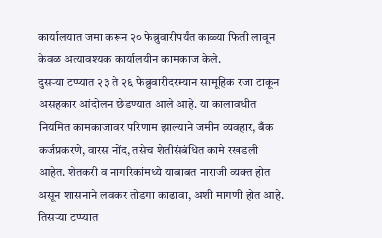कार्यालयात जमा करून २० फेब्रुवारीपर्यंत काळ्या फिती लावून केवळ अत्यावश्यक कार्यालयीन कामकाज केले.
दुसऱ्या टप्प्यात २३ ते २६ फेब्रुवारीदरम्यान सामूहिक रजा टाकून असहकार आंदोलन छेडण्यात आले आहे. या कालावधीत नियमित कामकाजावर परिणाम झाल्याने जमीन व्यवहार, बँक कर्जप्रकरणे, वारस नोंद, तसेच शेतीसंबंधित कामे रखडली आहेत. शेतकरी व नागरिकांमध्ये याबाबत नाराजी व्यक्त होत असून शासनाने लवकर तोडगा काढावा, अशी मागणी होत आहे.
तिसऱ्या टप्प्यात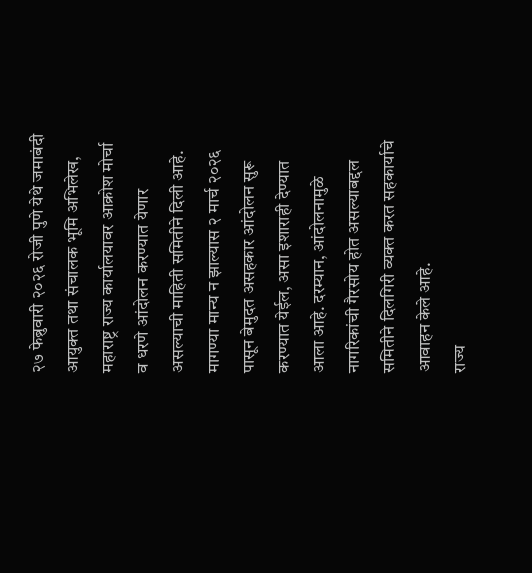२७ फेब्रुवारी २०२६ रोजी पुणे येथे जमाबंदी आयुक्त तथा संचालक भूमि अभिलेख, महाराष्ट्र राज्य कार्यालयावर आक्रोश मोर्चा व धरणे आंदोलन करण्यात येणार असल्याची माहिती समितीने दिली आहे.
मागण्या मान्य न झाल्यास २ मार्च २०२६ पासून बेमुदत असहकार आंदोलन सुरू करण्यात येईल, असा इशाराही देण्यात आला आहे. दरम्यान, आंदोलनामुळे नागरिकांची गैरसोय होत असल्याबद्दल समितीने दिलगिरी व्यक्त करत सहकार्याचे आवाहन केले आहे.
राज्य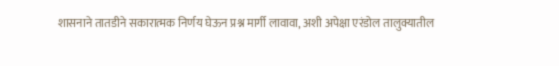शासनाने तातडीने सकारात्मक निर्णय घेऊन प्रश्न मार्गी लावावा, अशी अपेक्षा एरंडोल तालुक्यातील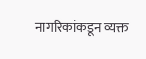नागरिकांकडून व्यक्त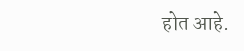होत आहे.